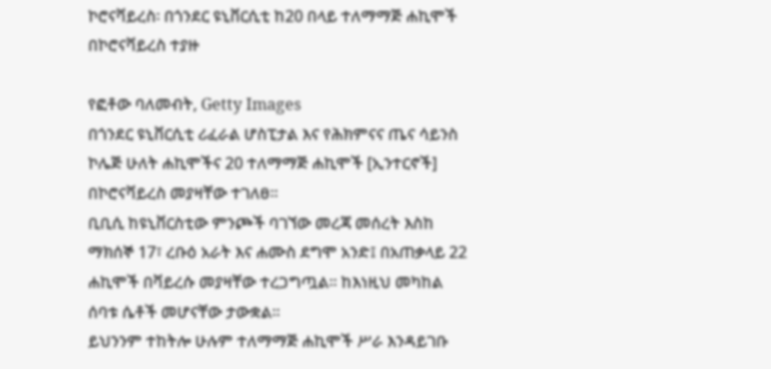ኮሮናቫይረስ፡ በጎንደር ዩኒቨርሲቲ ከ20 በላይ ተለማማጅ ሐኪሞች በኮሮናቫይረስ ተያዙ

የፎቶው ባለመብት, Getty Images
በጎንደር ዩኒቨርሲቲ ሪፈራል ሆስፒታል እና የሕክምናና ጤና ሳይንስ ኮሌጅ ሁለት ሐኪሞችና 20 ተለማማጅ ሐኪሞች [ኢንተርኖች] በኮሮናቫይረስ መያዛቸው ተገለፀ።
ቢቢሲ ከዩኒቨርስቲው ምንጮች ባገኘው መረጃ መሰረት እስከ ማክሰኞ 17፣ ረቡዕ አራት እና ሐሙስ ደግሞ አንድ፤ በአጠቃላይ 22 ሐኪሞች በቫይረሱ መያዛቸው ተረጋግጧል። ከእነዚህ መካከል ሰባቱ ሴቶች መሆናቸው ታውቋል።
ይህንንም ተከትሎ ሁሉም ተለማማጅ ሐኪሞች ሥራ እንዳይገቡ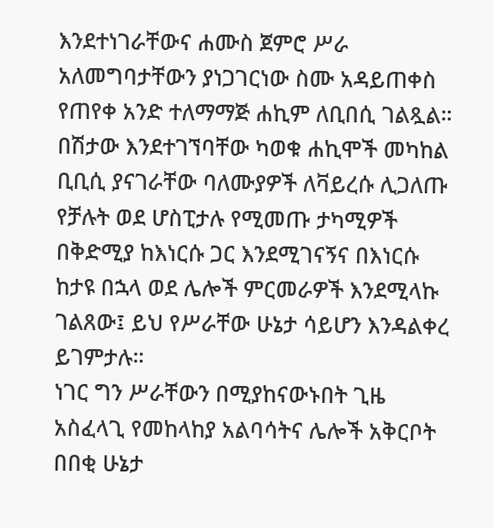እንደተነገራቸውና ሐሙስ ጀምሮ ሥራ አለመግባታቸውን ያነጋገርነው ስሙ አዳይጠቀስ የጠየቀ አንድ ተለማማጅ ሐኪም ለቢበሲ ገልጿል።
በሽታው እንደተገኘባቸው ካወቁ ሐኪሞች መካከል ቢቢሲ ያናገራቸው ባለሙያዎች ለቫይረሱ ሊጋለጡ የቻሉት ወደ ሆስፒታሉ የሚመጡ ታካሚዎች በቅድሚያ ከእነርሱ ጋር እንደሚገናኝና በእነርሱ ከታዩ በኋላ ወደ ሌሎች ምርመራዎች እንደሚላኩ ገልጸው፤ ይህ የሥራቸው ሁኔታ ሳይሆን እንዳልቀረ ይገምታሉ።
ነገር ግን ሥራቸውን በሚያከናውኑበት ጊዜ አስፈላጊ የመከላከያ አልባሳትና ሌሎች አቅርቦት በበቂ ሁኔታ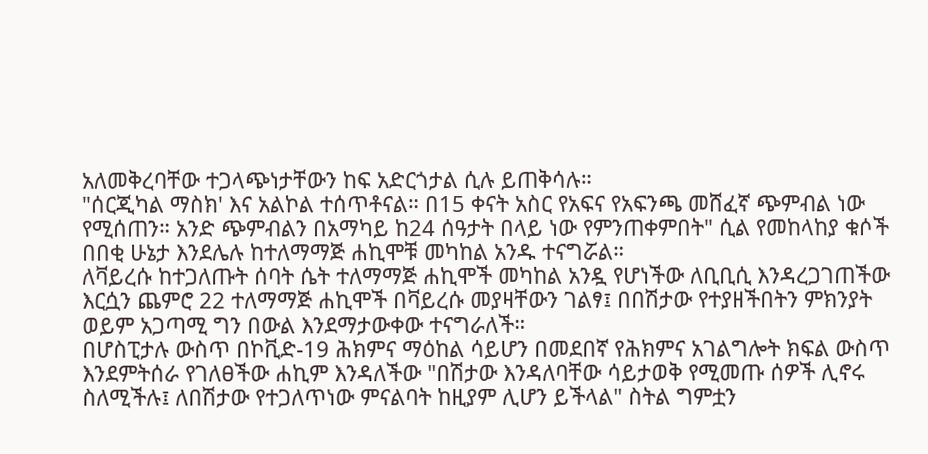አለመቅረባቸው ተጋላጭነታቸውን ከፍ አድርጎታል ሲሉ ይጠቅሳሉ።
"ሰርጂካል ማስክ' እና አልኮል ተሰጥቶናል። በ15 ቀናት አስር የአፍና የአፍንጫ መሸፈኛ ጭምብል ነው የሚሰጠን። አንድ ጭምብልን በአማካይ ከ24 ሰዓታት በላይ ነው የምንጠቀምበት" ሲል የመከላከያ ቁሶች በበቂ ሁኔታ እንደሌሉ ከተለማማጅ ሐኪሞቹ መካከል አንዱ ተናግሯል።
ለቫይረሱ ከተጋለጡት ሰባት ሴት ተለማማጅ ሐኪሞች መካከል አንዷ የሆነችው ለቢቢሲ እንዳረጋገጠችው እርሷን ጨምሮ 22 ተለማማጅ ሐኪሞች በቫይረሱ መያዛቸውን ገልፃ፤ በበሽታው የተያዘችበትን ምክንያት ወይም አጋጣሚ ግን በውል እንደማታውቀው ተናግራለች።
በሆስፒታሉ ውስጥ በኮቪድ-19 ሕክምና ማዕከል ሳይሆን በመደበኛ የሕክምና አገልግሎት ክፍል ውስጥ እንደምትሰራ የገለፀችው ሐኪም እንዳለችው "በሽታው እንዳለባቸው ሳይታወቅ የሚመጡ ሰዎች ሊኖሩ ስለሚችሉ፤ ለበሽታው የተጋለጥነው ምናልባት ከዚያም ሊሆን ይችላል" ስትል ግምቷን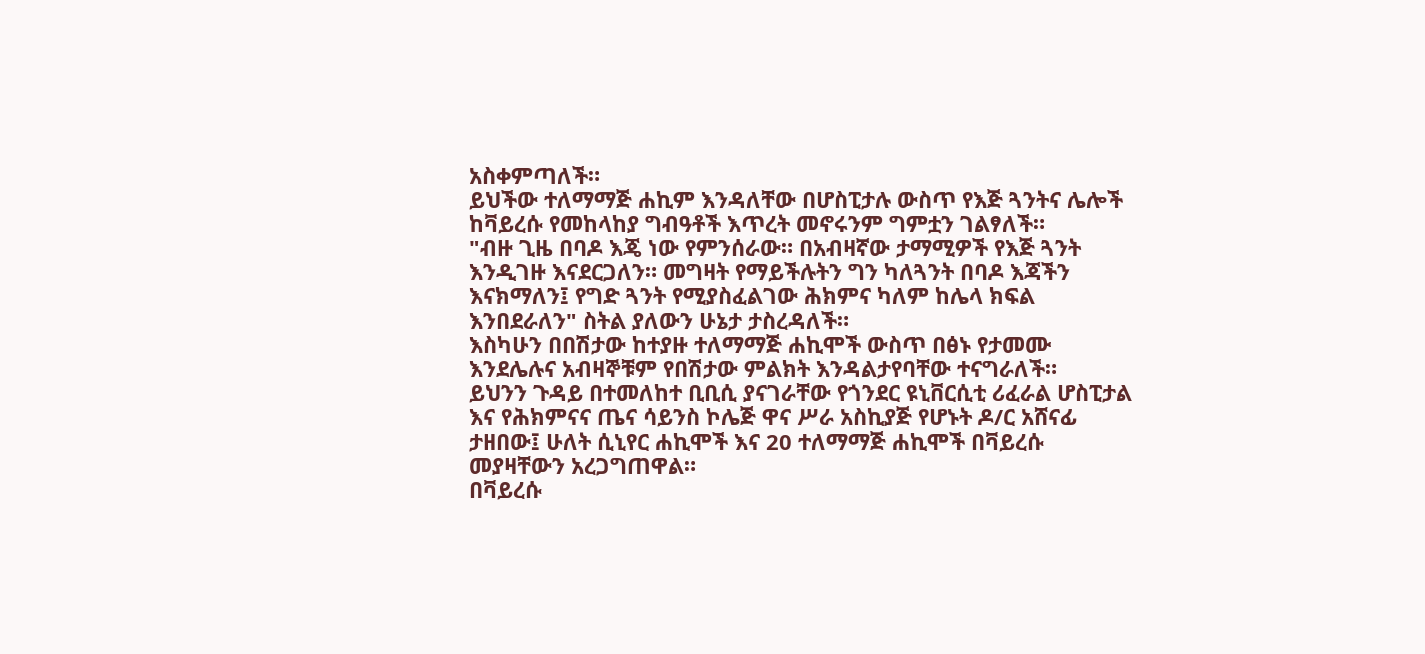አስቀምጣለች።
ይህችው ተለማማጅ ሐኪም እንዳለቸው በሆስፒታሉ ውስጥ የእጅ ጓንትና ሌሎች ከቫይረሱ የመከላከያ ግብዓቶች እጥረት መኖሩንም ግምቷን ገልፃለች።
"ብዙ ጊዜ በባዶ እጄ ነው የምንሰራው። በአብዛኛው ታማሚዎች የእጅ ጓንት እንዲገዙ እናደርጋለን። መግዛት የማይችሉትን ግን ካለጓንት በባዶ እጃችን እናክማለን፤ የግድ ጓንት የሚያስፈልገው ሕክምና ካለም ከሌላ ክፍል እንበደራለን" ስትል ያለውን ሁኔታ ታስረዳለች።
እስካሁን በበሽታው ከተያዙ ተለማማጅ ሐኪሞች ውስጥ በፅኑ የታመሙ እንደሌሉና አብዛኞቹም የበሽታው ምልክት እንዳልታየባቸው ተናግራለች።
ይህንን ጉዳይ በተመለከተ ቢቢሲ ያናገራቸው የጎንደር ዩኒቨርሲቲ ሪፈራል ሆስፒታል እና የሕክምናና ጤና ሳይንስ ኮሌጅ ዋና ሥራ አስኪያጅ የሆኑት ዶ/ር አሸናፊ ታዘበው፤ ሁለት ሲኒየር ሐኪሞች እና 20 ተለማማጅ ሐኪሞች በቫይረሱ መያዛቸውን አረጋግጠዋል።
በቫይረሱ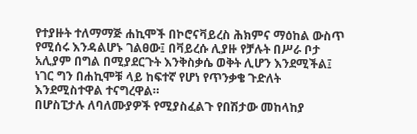የተያዙት ተለማማጅ ሐኪሞች በኮሮናቫይረስ ሕክምና ማዕከል ውስጥ የሚሰሩ እንዳልሆኑ ገልፀው፤ በቫይረሱ ሊያዙ የቻሉት በሥራ ቦታ አሊያም በግል በሚያደርጉት እንቅስቃሴ ወቅት ሊሆን እንደሚችል፤ ነገር ግን በሐኪሞቹ ላይ ከፍተኛ የሆነ የጥንቃቄ ጉድለት እንደሚስተዋል ተናግረዋል።
በሆስፒታሉ ለባለሙያዎች የሚያስፈልጉ የበሽታው መከላከያ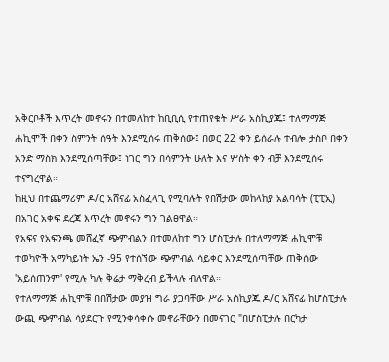አቅርቦቶች እጥረት መኖሩን በተመለከተ ከቢቢሲ የተጠየቁት ሥራ አስኪያጁ፤ ተለማማጅ ሐኪሞች በቀን ስምንት ሰዓት እንደሚሰሩ ጠቅሰው፤ በወር 22 ቀን ይሰራሉ ተብሎ ታስቦ በቀን አንድ ማስክ እንደሚሰጣቸው፤ ነገር ግን በሳምንት ሁለት እና ሦስት ቀን ብቻ እንደሚሰሩ ተናግረዋል።
ከዚህ በተጨማሪም ዶ/ር አሸናፊ አስፈላጊ የሚባሉት የበሽታው መከላከያ አልባሳት (ፒፒኢ) በአገር አቀፍ ደረጃ እጥረት መኖሩን ግን ገልፀዋል።
የአፍና የአፍንጫ መሸፈኛ ጭምብልን በተመለከተ ግን ሆስፒታሉ በተለማማጅ ሐኪሞቹ ተወካዮች አማካይነት ኤን -95 የተሰኘው ጭምብል ሳይቀር እንደሚሰጣቸው ጠቅሰው 'አይሰጠንም' የሚሉ ካሉ ቅሬታ ማቅረብ ይችላሉ ብለዋል።
የተለማማጅ ሐኪሞቹ በበሽታው መያዝ ግራ ያጋባቸው ሥራ አስኪያጁ ዶ/ር አሸናፊ ከሆስፒታሉ ውጪ ጭምብል ሳያደርጉ የሚንቀሳቀሱ መኖራቸውን በመናገር "በሆስፒታሉ በርካታ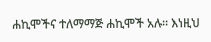ሐኪሞችና ተለማማጅ ሐኪሞች አሉ። እነዚህ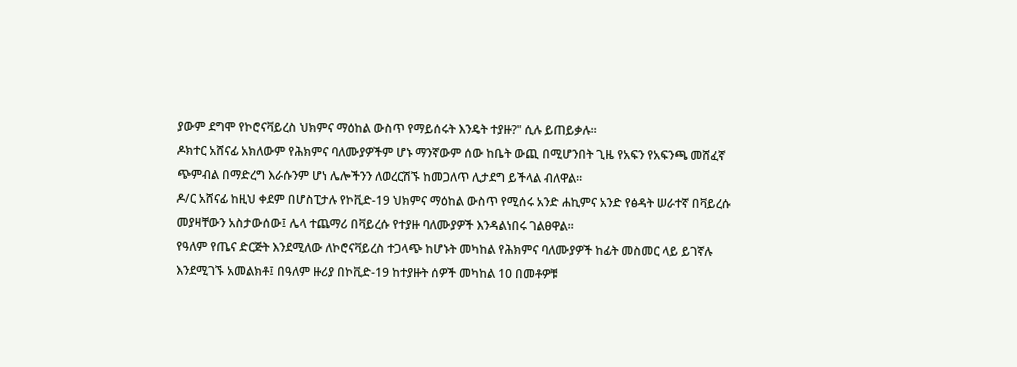ያውም ደግሞ የኮሮናቫይረስ ህክምና ማዕከል ውስጥ የማይሰሩት እንዴት ተያዙ?" ሲሉ ይጠይቃሉ።
ዶክተር አሸናፊ አክለውም የሕክምና ባለሙያዎችም ሆኑ ማንኛውም ሰው ከቤት ውጪ በሚሆንበት ጊዜ የአፍን የአፍንጫ መሸፈኛ ጭምብል በማድረግ እራሱንም ሆነ ሌሎችንን ለወረርሽኙ ከመጋለጥ ሊታደግ ይችላል ብለዋል።
ዶ/ር አሸናፊ ከዚህ ቀደም በሆስፒታሉ የኮቪድ-19 ህክምና ማዕከል ውስጥ የሚሰሩ አንድ ሐኪምና አንድ የፅዳት ሠራተኛ በቫይረሱ መያዛቸውን አስታውሰው፤ ሌላ ተጨማሪ በቫይረሱ የተያዙ ባለሙያዎች እንዳልነበሩ ገልፀዋል።
የዓለም የጤና ድርጅት እንደሚለው ለኮሮናቫይረስ ተጋላጭ ከሆኑት መካከል የሕክምና ባለሙያዎች ከፊት መስመር ላይ ይገኛሉ እንደሚገኙ አመልክቶ፤ በዓለም ዙሪያ በኮቪድ-19 ከተያዙት ሰዎች መካከል 10 በመቶዎቹ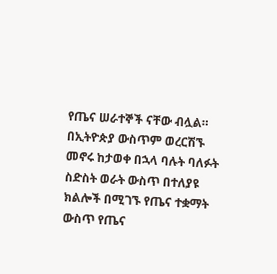የጤና ሠራተኞች ናቸው ብሏል።
በኢትዮጵያ ውስጥም ወረርሽኙ መኖሩ ከታወቀ በኋላ ባሉት ባለፉት ስድስት ወራት ውስጥ በተለያዩ ክልሎች በሚገኙ የጤና ተቋማት ውስጥ የጤና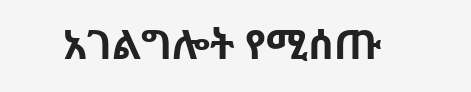አገልግሎት የሚሰጡ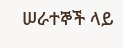ሠራተኞች ላይ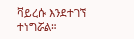ቫይረሱ እንደተገኘ ተነግሯል።